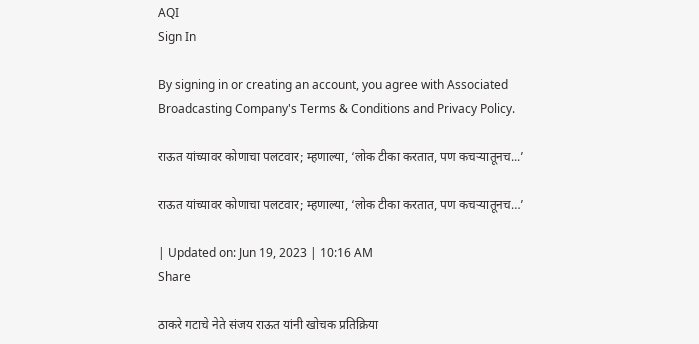AQI
Sign In

By signing in or creating an account, you agree with Associated Broadcasting Company's Terms & Conditions and Privacy Policy.

राऊत यांच्यावर कोणाचा पलटवार; म्हणाल्या, ‘लोक टीका करतात, पण कचऱ्यातूनच...’

राऊत यांच्यावर कोणाचा पलटवार; म्हणाल्या, ‘लोक टीका करतात, पण कचऱ्यातूनच…’

| Updated on: Jun 19, 2023 | 10:16 AM
Share

ठाकरे गटाचे नेते संजय राऊत यांनी खोचक प्रतिक्रिया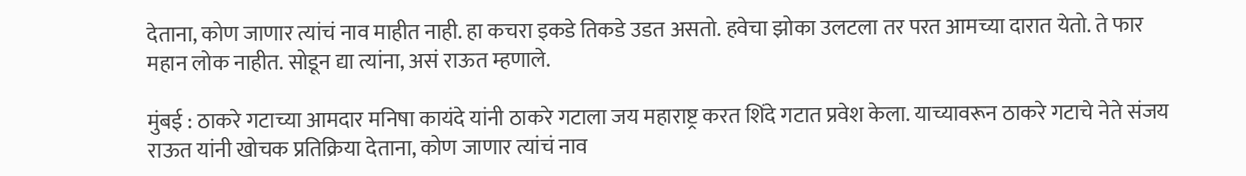देताना, कोण जाणार त्यांचं नाव माहीत नाही. हा कचरा इकडे तिकडे उडत असतो. हवेचा झोका उलटला तर परत आमच्या दारात येतो. ते फार महान लोक नाहीत. सोडून द्या त्यांना, असं राऊत म्हणाले.

मुंबई : ठाकरे गटाच्या आमदार मनिषा कायंदे यांनी ठाकरे गटाला जय महाराष्ट्र करत शिंदे गटात प्रवेश केला. याच्यावरून ठाकरे गटाचे नेते संजय राऊत यांनी खोचक प्रतिक्रिया देताना, कोण जाणार त्यांचं नाव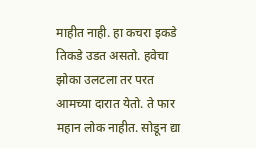माहीत नाही. हा कचरा इकडे तिकडे उडत असतो. हवेचा झोका उलटला तर परत आमच्या दारात येतो. ते फार महान लोक नाहीत. सोडून द्या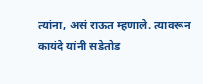त्यांना, असं राऊत म्हणाले. त्यावरून कायंदे यांनी सडेतोड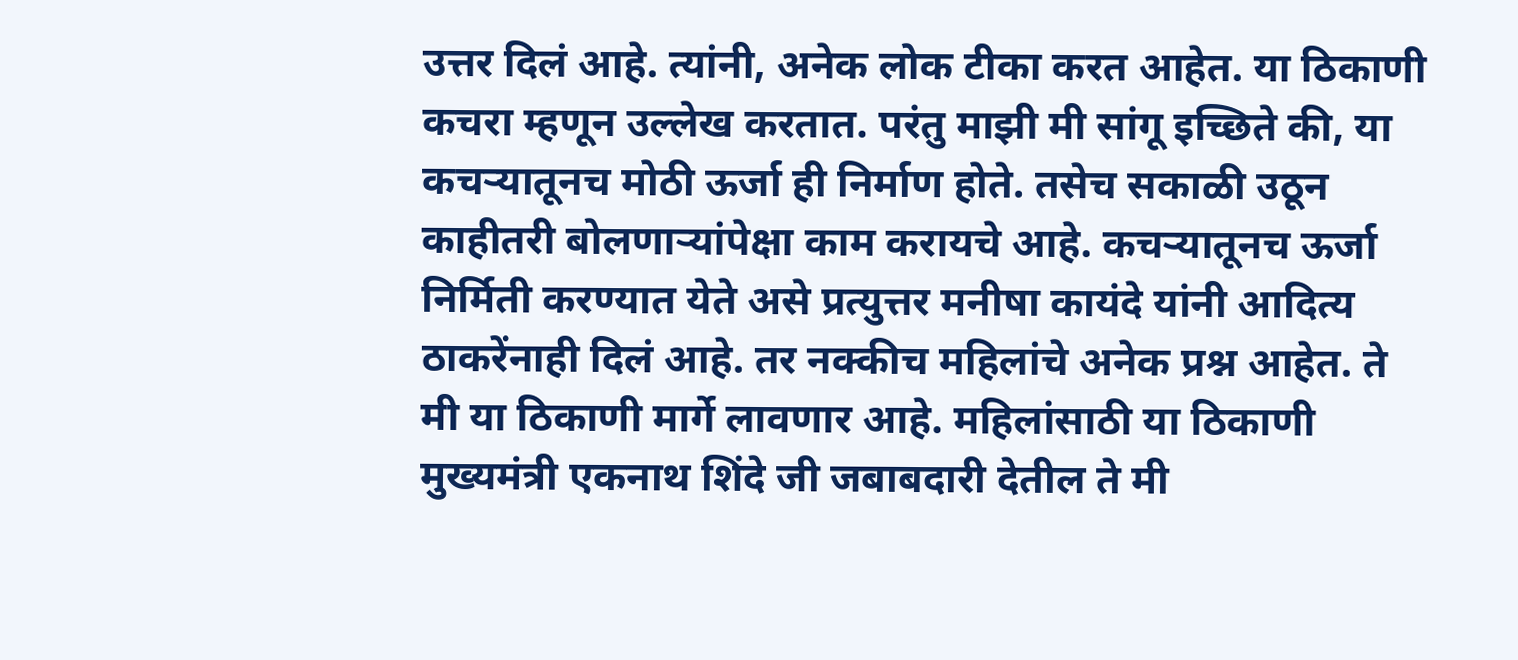उत्तर दिलं आहे. त्यांनी, अनेक लोक टीका करत आहेत. या ठिकाणी कचरा म्हणून उल्लेख करतात. परंतु माझी मी सांगू इच्छिते की, या कचऱ्यातूनच मोठी ऊर्जा ही निर्माण होते. तसेच सकाळी उठून काहीतरी बोलणाऱ्यांपेक्षा काम करायचे आहे. कचऱ्यातूनच ऊर्जा निर्मिती करण्यात येते असे प्रत्युत्तर मनीषा कायंदे यांनी आदित्य ठाकरेंनाही दिलं आहे. तर नक्कीच महिलांचे अनेक प्रश्न आहेत. ते मी या ठिकाणी मार्गे लावणार आहे. महिलांसाठी या ठिकाणी मुख्यमंत्री एकनाथ शिंदे जी जबाबदारी देतील ते मी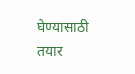घेण्यासाठी तयार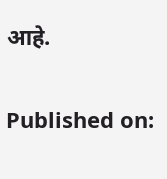आहे.

Published on: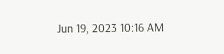Jun 19, 2023 10:16 AM